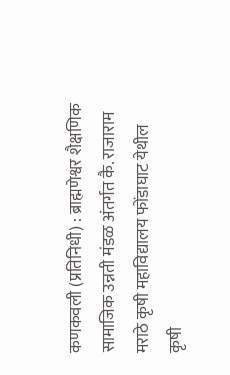कणकवली (प्रतिनिधी) : ब्राह्मणेश्वर शैक्षणिक सामाजिक उन्नती मंडळ अंतर्गत कै. राजाराम मराठे कृषी महाविद्यालय फोंडाघाट येथील कृषी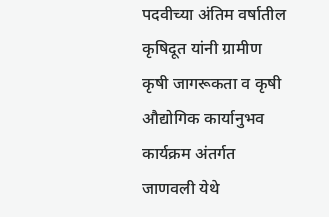पदवीच्या अंतिम वर्षातील कृषिदूत यांनी ग्रामीण कृषी जागरूकता व कृषी औद्योगिक कार्यानुभव कार्यक्रम अंतर्गत जाणवली येथे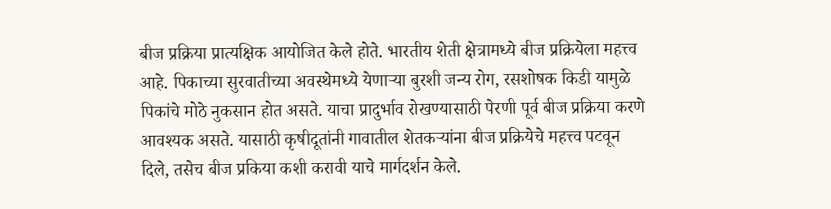बीज प्रक्रिया प्रात्यक्षिक आयोजित केले होते. भारतीय शेती क्षेत्रामध्ये बीज प्रक्रियेला महत्त्व आहे. पिकाच्या सुरवातीच्या अवस्थेमध्ये येणाऱ्या बुरशी जन्य रोग, रसशोषक किडी यामुळे पिकांचे मोठे नुकसान होत असते. याचा प्रादुर्भाव रोखण्यासाठी पेरणी पूर्व बीज प्रक्रिया करणे आवश्यक असते. यासाठी कृषीदूतांनी गावातील शेतकऱ्यांना बीज प्रक्रियेचे महत्त्व पटवून दिले, तसेच बीज प्रकिया कशी करावी याचे मार्गदर्शन केले.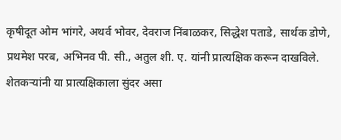कृषीदूत ओम भांगरे, अथर्व भोवर, देवराज निंबाळकर, सिद्धेश पताडे, सार्थक डोणे, प्रथमेश परब, अभिनव पी. सी., अतुल शी. ए. यांनी प्रात्यक्षिक करून दाखविले. शेतकऱ्यांनी या प्रात्यक्षिकाला सुंदर असा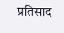प्रतिसाद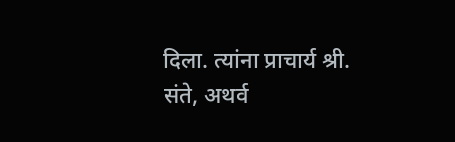दिला. त्यांना प्राचार्य श्री. संते, अथर्व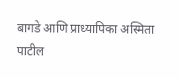बागडे आणि प्राध्यापिका अस्मिता पाटील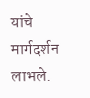यांचे मार्गदर्शन लाभले.